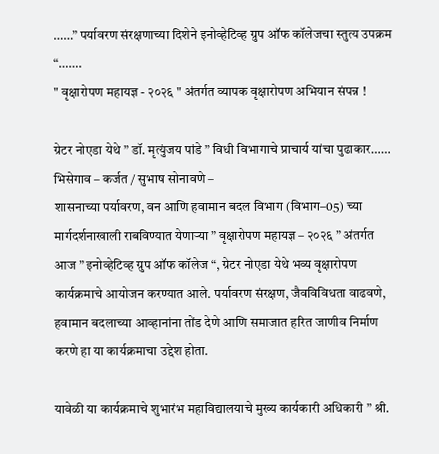……” पर्यावरण संरक्षणाच्या दिशेने इनोव्हेटिव्ह ग्रुप ऑफ कॉलेजचा स्तुत्य उपक्रम “…….
" वृक्षारोपण महायज्ञ - २०२६ " अंतर्गत व्यापक वृक्षारोपण अभियान संपन्न !

ग्रेटर नोएडा येथे ” डॉ. मृत्युंजय पांडे ” विधी विभागाचे प्राचार्य यांचा पुढाकार……
भिसेगाव – कर्जत / सुभाष सोनावणे –
शासनाच्या पर्यावरण, वन आणि हवामान बदल विभाग (विभाग–05) च्या मार्गदर्शनाखाली राबविण्यात येणाऱ्या ” वृक्षारोपण महायज्ञ – २०२६ ” अंतर्गत आज ” इनोव्हेटिव्ह ग्रुप ऑफ कॉलेज “, ग्रेटर नोएडा येथे भव्य वृक्षारोपण कार्यक्रमाचे आयोजन करण्यात आले. पर्यावरण संरक्षण, जैवविविधता वाढवणे, हवामान बदलाच्या आव्हानांना तोंड देणे आणि समाजात हरित जाणीव निर्माण करणे हा या कार्यक्रमाचा उद्देश होता.

यावेळी या कार्यक्रमाचे शुभारंभ महाविद्यालयाचे मुख्य कार्यकारी अधिकारी ” श्री.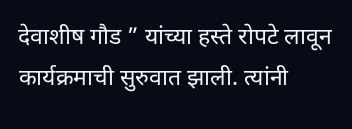देवाशीष गौड ” यांच्या हस्ते रोपटे लावून कार्यक्रमाची सुरुवात झाली. त्यांनी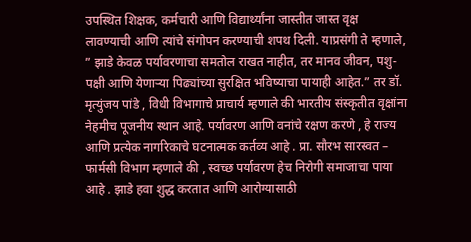उपस्थित शिक्षक, कर्मचारी आणि विद्यार्थ्यांना जास्तीत जास्त वृक्ष लावण्याची आणि त्यांचे संगोपन करण्याची शपथ दिली. याप्रसंगी ते म्हणाले, ” झाडे केवळ पर्यावरणाचा समतोल राखत नाहीत, तर मानव जीवन, पशु-पक्षी आणि येणाऱ्या पिढ्यांच्या सुरक्षित भविष्याचा पायाही आहेत.” तर डॉ. मृत्युंजय पांडे , विधी विभागाचे प्राचार्य म्हणाले की भारतीय संस्कृतीत वृक्षांना नेहमीच पूजनीय स्थान आहे. पर्यावरण आणि वनांचे रक्षण करणे , हे राज्य आणि प्रत्येक नागरिकाचे घटनात्मक कर्तव्य आहे . प्रा. सौरभ सारस्वत – फार्मसी विभाग म्हणाले की , स्वच्छ पर्यावरण हेच निरोगी समाजाचा पाया आहे . झाडे हवा शुद्ध करतात आणि आरोग्यासाठी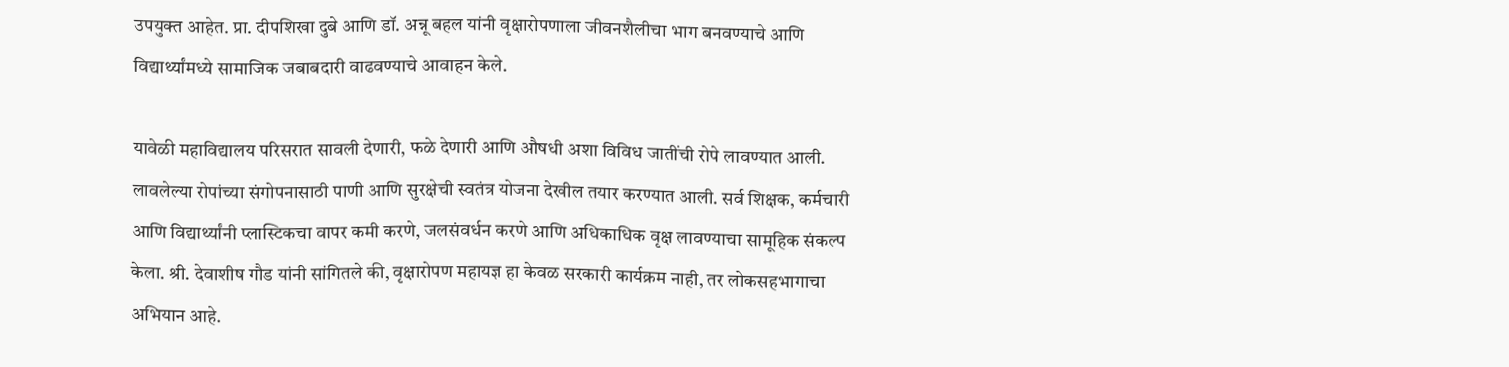उपयुक्त आहेत. प्रा. दीपशिखा दुबे आणि डॉ. अन्नू बहल यांनी वृक्षारोपणाला जीवनशैलीचा भाग बनवण्याचे आणि विद्यार्थ्यांमध्ये सामाजिक जबाबदारी वाढवण्याचे आवाहन केले.

यावेळी महाविद्यालय परिसरात सावली देणारी, फळे देणारी आणि औषधी अशा विविध जातींची रोपे लावण्यात आली. लावलेल्या रोपांच्या संगोपनासाठी पाणी आणि सुरक्षेची स्वतंत्र योजना देखील तयार करण्यात आली. सर्व शिक्षक, कर्मचारी आणि विद्यार्थ्यांनी प्लास्टिकचा वापर कमी करणे, जलसंवर्धन करणे आणि अधिकाधिक वृक्ष लावण्याचा सामूहिक संकल्प केला. श्री. देवाशीष गौड यांनी सांगितले की, वृक्षारोपण महायज्ञ हा केवळ सरकारी कार्यक्रम नाही, तर लोकसहभागाचा अभियान आहे.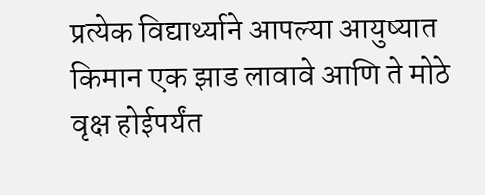प्रत्येक विद्यार्थ्याने आपल्या आयुष्यात किमान एक झाड लावावे आणि ते मोठे वृक्ष होईपर्यंत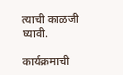त्याची काळजी घ्यावी.

कार्यक्रमाची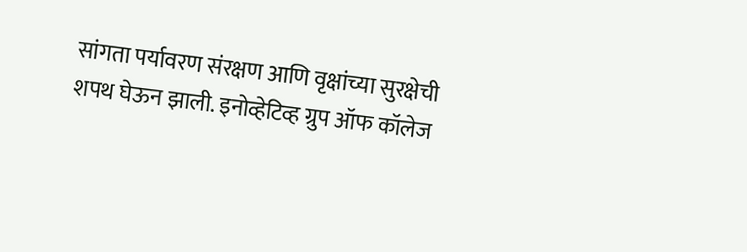सांगता पर्यावरण संरक्षण आणि वृक्षांच्या सुरक्षेची शपथ घेऊन झाली. इनोव्हेटिव्ह ग्रुप ऑफ कॉलेज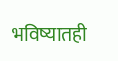भविष्यातही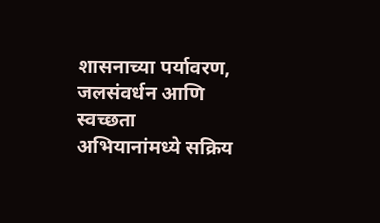शासनाच्या पर्यावरण, जलसंवर्धन आणि स्वच्छता अभियानांमध्ये सक्रिय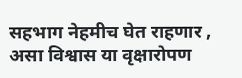सहभाग नेहमीच घेत राहणार , असा विश्वास या वृक्षारोपण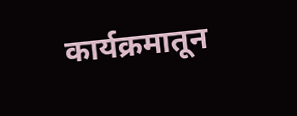कार्यक्रमातून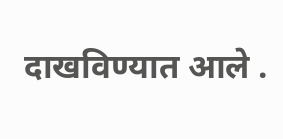दाखविण्यात आले .